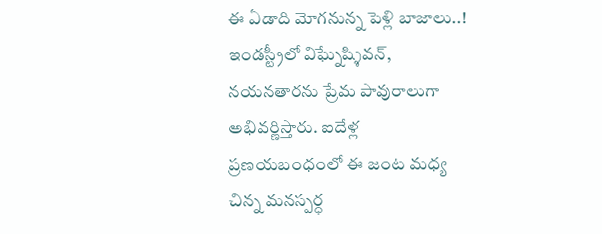ఈ ఏడాది మోగనున్న పెళ్లి బాజాలు..!
ఇండస్ట్రీలో విఘ్నేష్శివన్, నయనతారను ప్రేమ పావురాలుగా అభివర్ణిస్తారు. ఐదేళ్ల ప్రణయబంధంలో ఈ జంట మధ్య చిన్న మనస్పర్ధ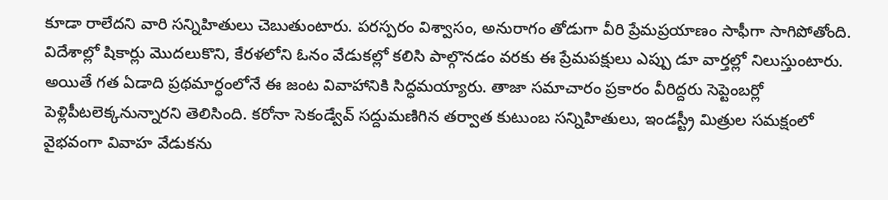కూడా రాలేదని వారి సన్నిహితులు చెబుతుంటారు. పరస్పరం విశ్వాసం, అనురాగం తోడుగా వీరి ప్రేమప్రయాణం సాఫీగా సాగిపోతోంది. విదేశాల్లో షికార్లు మొదలుకొని, కేరళలోని ఓనం వేడుకల్లో కలిసి పాల్గొనడం వరకు ఈ ప్రేమపక్షులు ఎప్పు డూ వార్తల్లో నిలుస్తుంటారు.
అయితే గత ఏడాది ప్రథమార్ధంలోనే ఈ జంట వివాహానికి సిద్ధమయ్యారు. తాజా సమాచారం ప్రకారం వీరిద్దరు సెప్టెంబర్లో పెళ్లిపీటలెక్కనున్నారని తెలిసింది. కరోనా సెకండ్వేవ్ సద్దుమణిగిన తర్వాత కుటుంబ సన్నిహితులు, ఇండస్ట్రీ మిత్రుల సమక్షంలో వైభవంగా వివాహ వేడుకను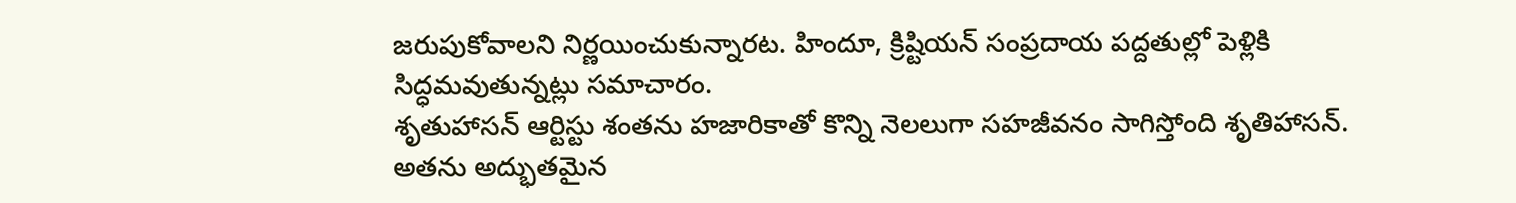జరుపుకోవాలని నిర్ణయించుకున్నారట. హిందూ, క్రిష్టియన్ సంప్రదాయ పద్దతుల్లో పెళ్లికి సిద్ధమవుతున్నట్లు సమాచారం.
శృతుహాసన్ ఆర్టిస్టు శంతను హజారికాతో కొన్ని నెలలుగా సహజీవనం సాగిస్తోంది శృతిహాసన్. అతను అద్భుతమైన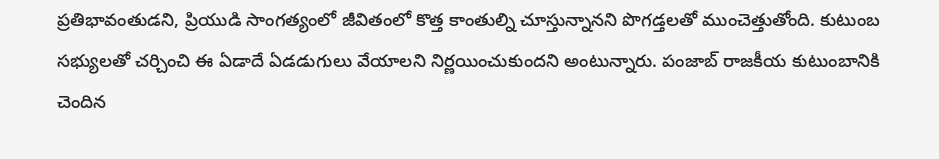ప్రతిభావంతుడని, ప్రియుడి సాంగత్యంలో జీవితంలో కొత్త కాంతుల్ని చూస్తున్నానని పొగడ్తలతో ముంచెత్తుతోంది. కుటుంబ సభ్యులతో చర్చించి ఈ ఏడాదే ఏడడుగులు వేయాలని నిర్ణయించుకుందని అంటున్నారు. పంజాబ్ రాజకీయ కుటుంబానికి చెందిన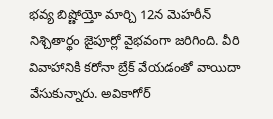భవ్య బిష్ణోయ్తో మార్చి 12న మెహరీన్ నిశ్చితార్థం జైపూర్లో వైభవంగా జరిగింది. వీరి వివాహానికి కరోనా బ్రేక్ వేయడంతో వాయిదా వేసుకున్నారు. అవికాగోర్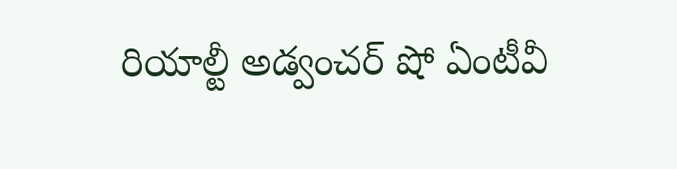రియాల్టీ అడ్వంచర్ షో ఏంటీవీ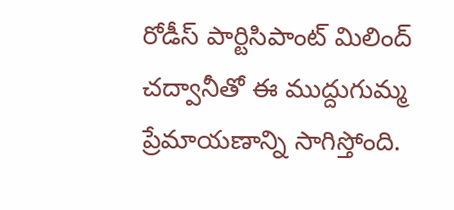రోడీస్ పార్టిసిపాంట్ మిలింద్ చద్వానీతో ఈ ముద్దుగుమ్మ ప్రేమాయణాన్ని సాగిస్తోంది.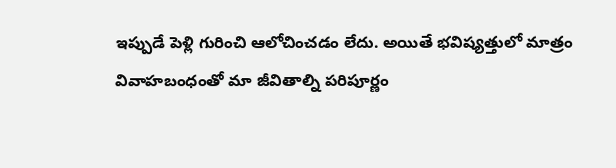ఇప్పుడే పెళ్లి గురించి ఆలోచించడం లేదు. అయితే భవిష్యత్తులో మాత్రం వివాహబంధంతో మా జీవితాల్ని పరిపూర్ణం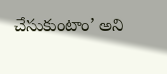చేసుకుంటాం’ అని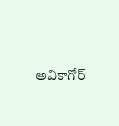అవికాగోర్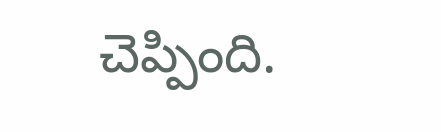చెప్పింది.